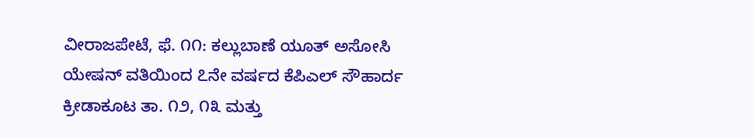ವೀರಾಜಪೇಟೆ, ಫೆ. ೧೧: ಕಲ್ಲುಬಾಣೆ ಯೂತ್ ಅಸೋಸಿ ಯೇಷನ್ ವತಿಯಿಂದ ೭ನೇ ವರ್ಷದ ಕೆಪಿಎಲ್ ಸೌಹಾರ್ದ ಕ್ರೀಡಾಕೂಟ ತಾ. ೧೨, ೧೩ ಮತ್ತು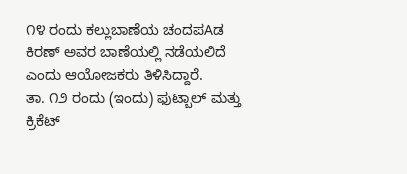೧೪ ರಂದು ಕಲ್ಲುಬಾಣೆಯ ಚಂದಪAಡ ಕಿರಣ್ ಅವರ ಬಾಣೆಯಲ್ಲಿ ನಡೆಯಲಿದೆ ಎಂದು ಆಯೋಜಕರು ತಿಳಿಸಿದ್ದಾರೆ.
ತಾ. ೧೨ ರಂದು (ಇಂದು) ಫುಟ್ಬಾಲ್ ಮತ್ತು ಕ್ರಿಕೆಟ್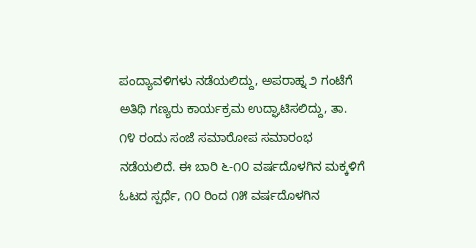ಪಂದ್ಯಾವಳಿಗಳು ನಡೆಯಲಿದ್ದು, ಅಪರಾಹ್ನ ೨ ಗಂಟೆಗೆ ಅತಿಥಿ ಗಣ್ಯರು ಕಾರ್ಯಕ್ರಮ ಉದ್ಘಾಟಿಸಲಿದ್ದು, ತಾ. ೧೪ ರಂದು ಸಂಜೆ ಸಮಾರೋಪ ಸಮಾರಂಭ ನಡೆಯಲಿದೆ. ಈ ಬಾರಿ ೬-೧೦ ವರ್ಷದೊಳಗಿನ ಮಕ್ಕಳಿಗೆ ಓಟದ ಸ್ಪರ್ಧೆ, ೧೦ ರಿಂದ ೧೫ ವರ್ಷದೊಳಗಿನ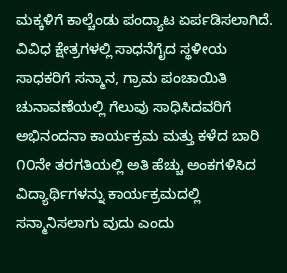ಮಕ್ಕಳಿಗೆ ಕಾಲ್ಚೆಂಡು ಪಂದ್ಯಾಟ ಏರ್ಪಡಿಸಲಾಗಿದೆ. ವಿವಿಧ ಕ್ಷೇತ್ರಗಳಲ್ಲಿ ಸಾಧನೆಗೈದ ಸ್ಥಳೀಯ ಸಾಧಕರಿಗೆ ಸನ್ಮಾನ, ಗ್ರಾಮ ಪಂಚಾಯಿತಿ ಚುನಾವಣೆಯಲ್ಲಿ ಗೆಲುವು ಸಾಧಿಸಿದವರಿಗೆ ಅಭಿನಂದನಾ ಕಾರ್ಯಕ್ರಮ ಮತ್ತು ಕಳೆದ ಬಾರಿ ೧೦ನೇ ತರಗತಿಯಲ್ಲಿ ಅತಿ ಹೆಚ್ಚು ಅಂಕಗಳಿಸಿದ ವಿದ್ಯಾರ್ಥಿಗಳನ್ನು ಕಾರ್ಯಕ್ರಮದಲ್ಲಿ ಸನ್ಮಾನಿಸಲಾಗು ವುದು ಎಂದು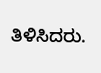ತಿಳಿಸಿದರು.